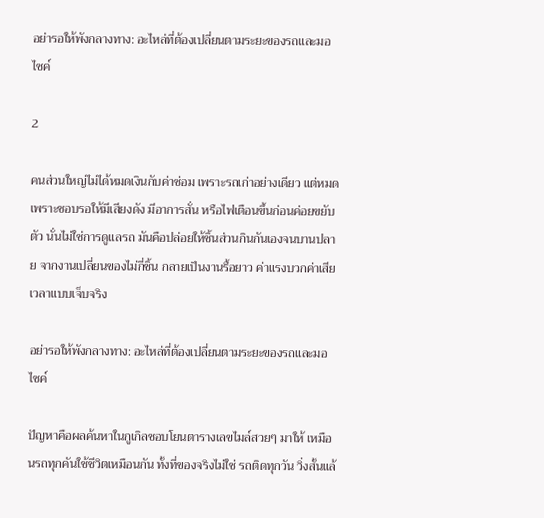อย่ารอให้พังกลางทาง: อะไหล่ที่ต้องเปลี่ยนตามระยะของรถและมอไซค์

2

คนส่วนใหญ่ไม่ได้หมดเงินกับค่าซ่อม เพราะรถเก่าอย่างเดียว แต่หมดเพราะชอบรอให้มีเสียงดัง มีอาการสั่น หรือไฟเตือนขึ้นก่อนค่อยขยับตัว นั่นไม่ใช่การดูแลรถ มันคือปล่อยให้ชิ้นส่วนกินกันเองจนบานปลาย จากงานเปลี่ยนของไม่กี่ชิ้น กลายเป็นงานรื้อยาว ค่าแรงบวกค่าเสียเวลาแบบเจ็บจริง

อย่ารอให้พังกลางทาง: อะไหล่ที่ต้องเปลี่ยนตามระยะของรถและมอไซค์

ปัญหาคือผลค้นหาในกูเกิลชอบโยนตารางเลขไมล์สวยๆ มาให้ เหมือนรถทุกคันใช้ชีวิตเหมือนกัน ทั้งที่ของจริงไม่ใช่ รถติดทุกวัน วิ่งสั้นแล้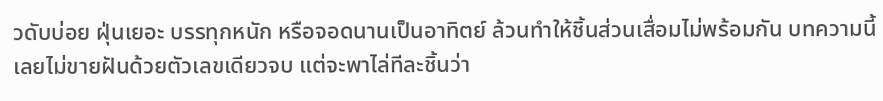วดับบ่อย ฝุ่นเยอะ บรรทุกหนัก หรือจอดนานเป็นอาทิตย์ ล้วนทำให้ชิ้นส่วนเสื่อมไม่พร้อมกัน บทความนี้เลยไม่ขายฝันด้วยตัวเลขเดียวจบ แต่จะพาไล่ทีละชิ้นว่า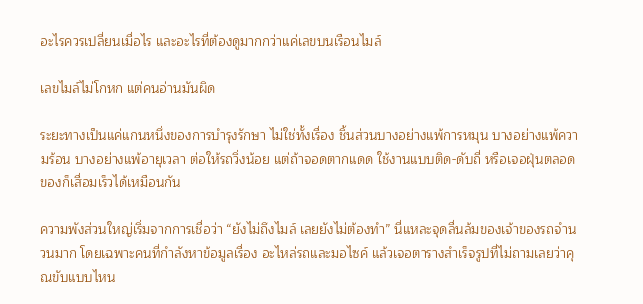อะไรควรเปลี่ยนเมื่อไร และอะไรที่ต้องดูมากกว่าแค่เลขบนเรือนไมล์

เลขไมล์ไม่โกหก แต่คนอ่านมันผิด

ระยะทางเป็นแค่แกนหนึ่งของการบำรุงรักษา ไม่ใช่ทั้งเรื่อง ชิ้นส่วนบางอย่างแพ้การหมุน บางอย่างแพ้ความร้อน บางอย่างแพ้อายุเวลา ต่อให้รถวิ่งน้อย แต่ถ้าจอดตากแดด ใช้งานแบบติด-ดับถี่ หรือเจอฝุ่นตลอด ของก็เสื่อมเร็วได้เหมือนกัน

ความพังส่วนใหญ่เริ่มจากการเชื่อว่า “ยังไม่ถึงไมล์ เลยยังไม่ต้องทำ” นี่แหละจุดลื่นล้มของเจ้าของรถจำนวนมาก โดยเฉพาะคนที่กำลังหาข้อมูลเรื่อง อะไหล่รถและมอไซค์ แล้วเจอตารางสำเร็จรูปที่ไม่ถามเลยว่าคุณขับแบบไหน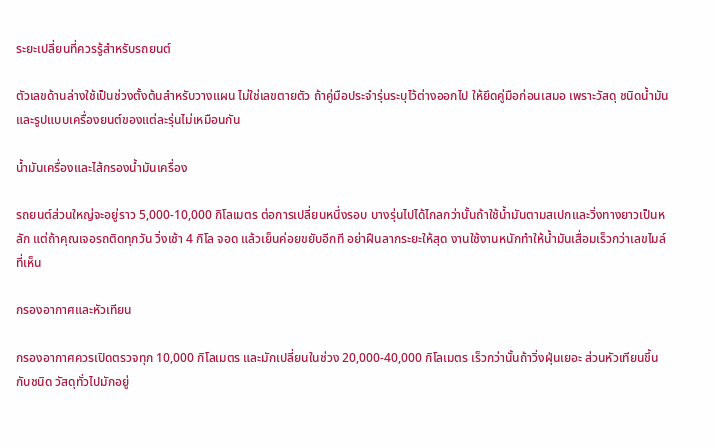ระยะเปลี่ยนที่ควรรู้สำหรับรถยนต์

ตัวเลขด้านล่างใช้เป็นช่วงตั้งต้นสำหรับวางแผน ไม่ใช่เลขตายตัว ถ้าคู่มือประจำรุ่นระบุไว้ต่างออกไป ให้ยึดคู่มือก่อนเสมอ เพราะวัสดุ ชนิดน้ำมัน และรูปแบบเครื่องยนต์ของแต่ละรุ่นไม่เหมือนกัน

น้ำมันเครื่องและไส้กรองน้ำมันเครื่อง

รถยนต์ส่วนใหญ่จะอยู่ราว 5,000-10,000 กิโลเมตร ต่อการเปลี่ยนหนึ่งรอบ บางรุ่นไปได้ไกลกว่านั้นถ้าใช้น้ำมันตามสเปกและวิ่งทางยาวเป็นหลัก แต่ถ้าคุณเจอรถติดทุกวัน วิ่งเช้า 4 กิโล จอด แล้วเย็นค่อยขยับอีกที อย่าฝืนลากระยะให้สุด งานใช้งานหนักทำให้น้ำมันเสื่อมเร็วกว่าเลขไมล์ที่เห็น

กรองอากาศและหัวเทียน

กรองอากาศควรเปิดตรวจทุก 10,000 กิโลเมตร และมักเปลี่ยนในช่วง 20,000-40,000 กิโลเมตร เร็วกว่านั้นถ้าวิ่งฝุ่นเยอะ ส่วนหัวเทียนขึ้นกับชนิด วัสดุทั่วไปมักอยู่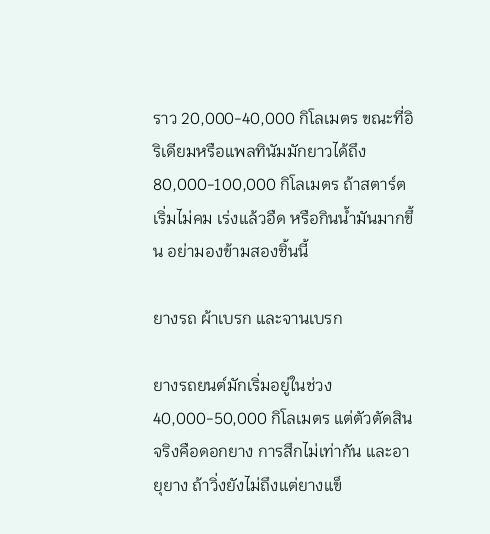ราว 20,000-40,000 กิโลเมตร ขณะที่อิริเดียมหรือแพลทินัมมักยาวได้ถึง 80,000-100,000 กิโลเมตร ถ้าสตาร์ตเริ่มไม่คม เร่งแล้วอืด หรือกินน้ำมันมากขึ้น อย่ามองข้ามสองชิ้นนี้

ยางรถ ผ้าเบรก และจานเบรก

ยางรถยนต์มักเริ่มอยู่ในช่วง 40,000-50,000 กิโลเมตร แต่ตัวตัดสินจริงคือดอกยาง การสึกไม่เท่ากัน และอายุยาง ถ้าวิ่งยังไม่ถึงแต่ยางแข็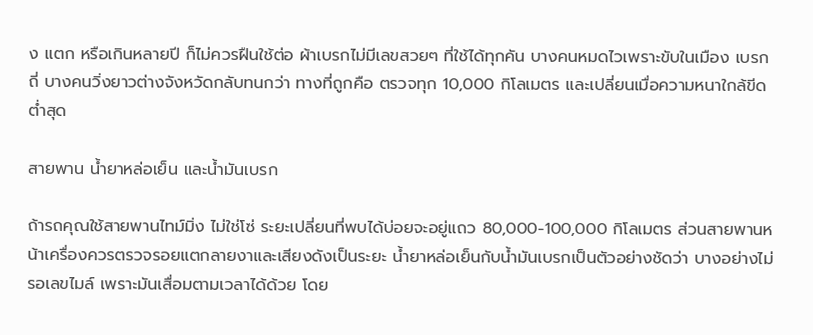ง แตก หรือเกินหลายปี ก็ไม่ควรฝืนใช้ต่อ ผ้าเบรกไม่มีเลขสวยๆ ที่ใช้ได้ทุกคัน บางคนหมดไวเพราะขับในเมือง เบรกถี่ บางคนวิ่งยาวต่างจังหวัดกลับทนกว่า ทางที่ถูกคือ ตรวจทุก 10,000 กิโลเมตร และเปลี่ยนเมื่อความหนาใกล้ขีดต่ำสุด

สายพาน น้ำยาหล่อเย็น และน้ำมันเบรก

ถ้ารถคุณใช้สายพานไทม์มิ่ง ไม่ใช่โซ่ ระยะเปลี่ยนที่พบได้บ่อยจะอยู่แถว 80,000-100,000 กิโลเมตร ส่วนสายพานหน้าเครื่องควรตรวจรอยแตกลายงาและเสียงดังเป็นระยะ น้ำยาหล่อเย็นกับน้ำมันเบรกเป็นตัวอย่างชัดว่า บางอย่างไม่รอเลขไมล์ เพราะมันเสื่อมตามเวลาได้ด้วย โดย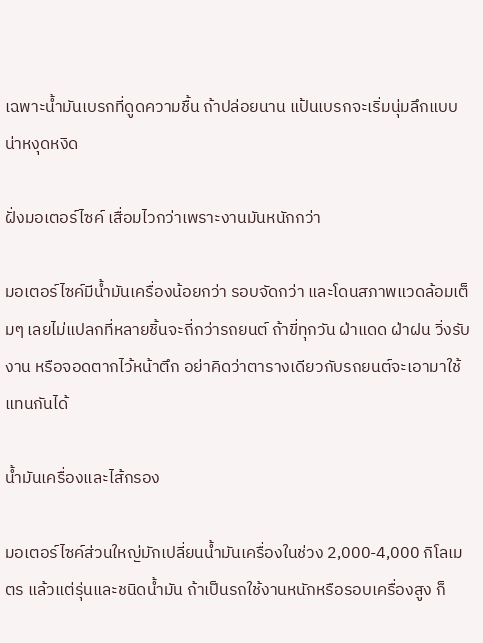เฉพาะน้ำมันเบรกที่ดูดความชื้น ถ้าปล่อยนาน แป้นเบรกจะเริ่มนุ่มลึกแบบน่าหงุดหงิด

ฝั่งมอเตอร์ไซค์ เสื่อมไวกว่าเพราะงานมันหนักกว่า

มอเตอร์ไซค์มีน้ำมันเครื่องน้อยกว่า รอบจัดกว่า และโดนสภาพแวดล้อมเต็มๆ เลยไม่แปลกที่หลายชิ้นจะถี่กว่ารถยนต์ ถ้าขี่ทุกวัน ฝ่าแดด ฝ่าฝน วิ่งรับงาน หรือจอดตากไว้หน้าตึก อย่าคิดว่าตารางเดียวกับรถยนต์จะเอามาใช้แทนกันได้

น้ำมันเครื่องและไส้กรอง

มอเตอร์ไซค์ส่วนใหญ่มักเปลี่ยนน้ำมันเครื่องในช่วง 2,000-4,000 กิโลเมตร แล้วแต่รุ่นและชนิดน้ำมัน ถ้าเป็นรถใช้งานหนักหรือรอบเครื่องสูง ก็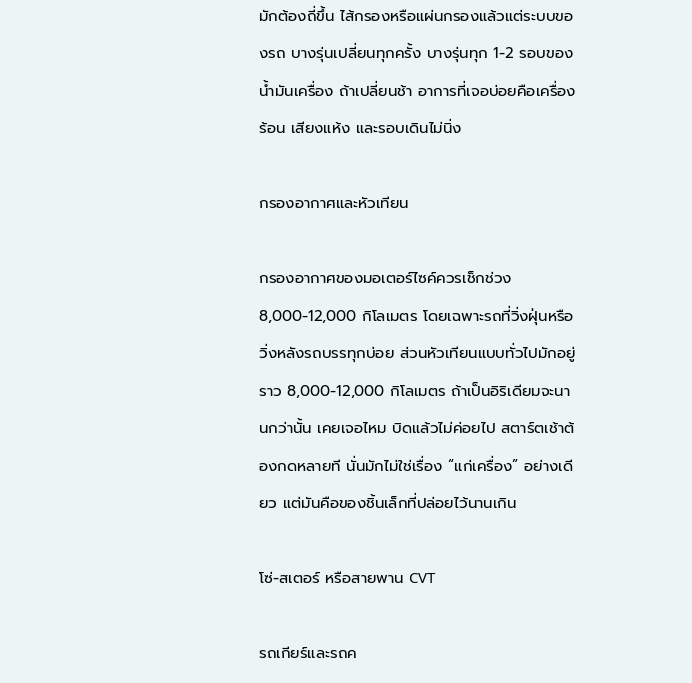มักต้องถี่ขึ้น ไส้กรองหรือแผ่นกรองแล้วแต่ระบบของรถ บางรุ่นเปลี่ยนทุกครั้ง บางรุ่นทุก 1-2 รอบของน้ำมันเครื่อง ถ้าเปลี่ยนช้า อาการที่เจอบ่อยคือเครื่องร้อน เสียงแห้ง และรอบเดินไม่นิ่ง

กรองอากาศและหัวเทียน

กรองอากาศของมอเตอร์ไซค์ควรเช็กช่วง 8,000-12,000 กิโลเมตร โดยเฉพาะรถที่วิ่งฝุ่นหรือวิ่งหลังรถบรรทุกบ่อย ส่วนหัวเทียนแบบทั่วไปมักอยู่ราว 8,000-12,000 กิโลเมตร ถ้าเป็นอิริเดียมจะนานกว่านั้น เคยเจอไหม บิดแล้วไม่ค่อยไป สตาร์ตเช้าต้องกดหลายที นั่นมักไม่ใช่เรื่อง “แก่เครื่อง” อย่างเดียว แต่มันคือของชิ้นเล็กที่ปล่อยไว้นานเกิน

โซ่-สเตอร์ หรือสายพาน CVT

รถเกียร์และรถค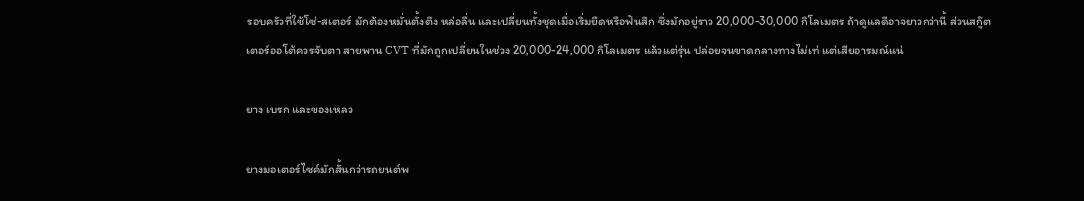รอบครัวที่ใช้โซ่-สเตอร์ มักต้องหมั่นตั้งตึง หล่อลื่น และเปลี่ยนทั้งชุดเมื่อเริ่มยืดหรือฟันสึก ซึ่งมักอยู่ราว 20,000-30,000 กิโลเมตร ถ้าดูแลดีอาจยาวกว่านี้ ส่วนสกู๊ตเตอร์ออโต้ควรจับตา สายพาน CVT ที่มักถูกเปลี่ยนในช่วง 20,000-24,000 กิโลเมตร แล้วแต่รุ่น ปล่อยจนขาดกลางทางไม่เท่ แต่เสียอารมณ์แน่

ยาง เบรก และของเหลว

ยางมอเตอร์ไซค์มักสั้นกว่ารถยนต์พ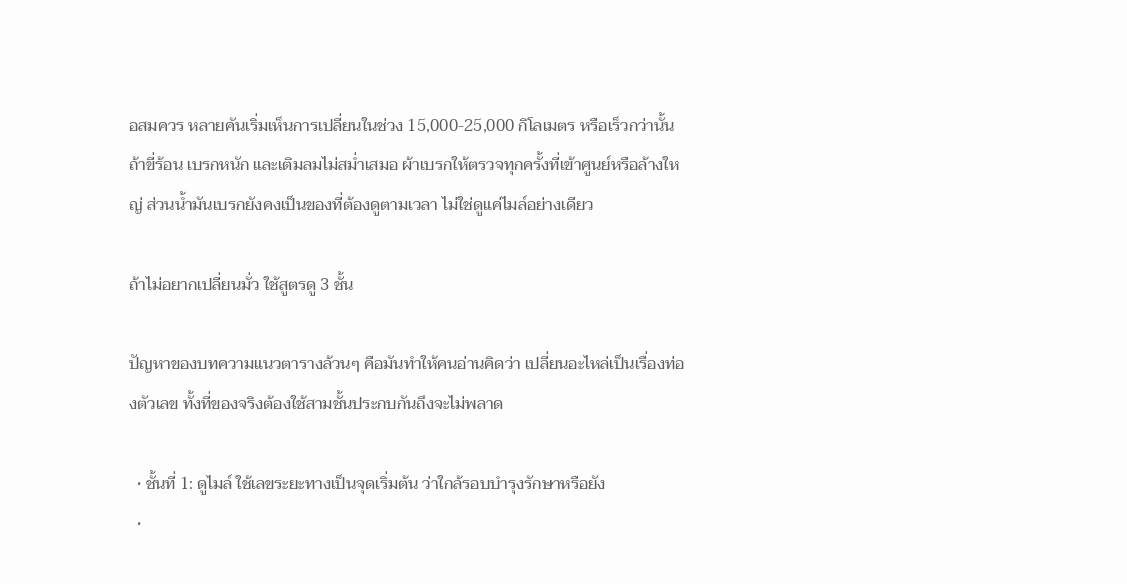อสมควร หลายคันเริ่มเห็นการเปลี่ยนในช่วง 15,000-25,000 กิโลเมตร หรือเร็วกว่านั้นถ้าขี่ร้อน เบรกหนัก และเติมลมไม่สม่ำเสมอ ผ้าเบรกให้ตรวจทุกครั้งที่เข้าศูนย์หรือล้างใหญ่ ส่วนน้ำมันเบรกยังคงเป็นของที่ต้องดูตามเวลา ไม่ใช่ดูแค่ไมล์อย่างเดียว

ถ้าไม่อยากเปลี่ยนมั่ว ใช้สูตรดู 3 ชั้น

ปัญหาของบทความแนวตารางล้วนๆ คือมันทำให้คนอ่านคิดว่า เปลี่ยนอะไหล่เป็นเรื่องท่องตัวเลข ทั้งที่ของจริงต้องใช้สามชั้นประกบกันถึงจะไม่พลาด

  • ชั้นที่ 1: ดูไมล์ ใช้เลขระยะทางเป็นจุดเริ่มต้น ว่าใกล้รอบบำรุงรักษาหรือยัง
  •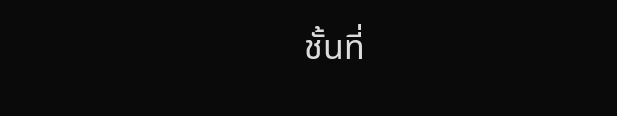ชั้นที่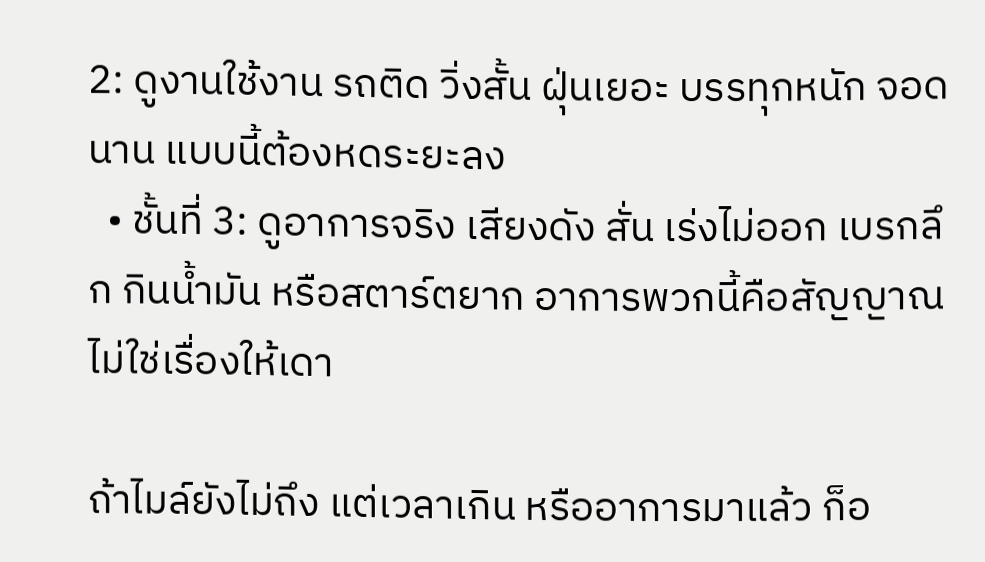2: ดูงานใช้งาน รถติด วิ่งสั้น ฝุ่นเยอะ บรรทุกหนัก จอดนาน แบบนี้ต้องหดระยะลง
  • ชั้นที่ 3: ดูอาการจริง เสียงดัง สั่น เร่งไม่ออก เบรกลึก กินน้ำมัน หรือสตาร์ตยาก อาการพวกนี้คือสัญญาณ ไม่ใช่เรื่องให้เดา

ถ้าไมล์ยังไม่ถึง แต่เวลาเกิน หรืออาการมาแล้ว ก็อ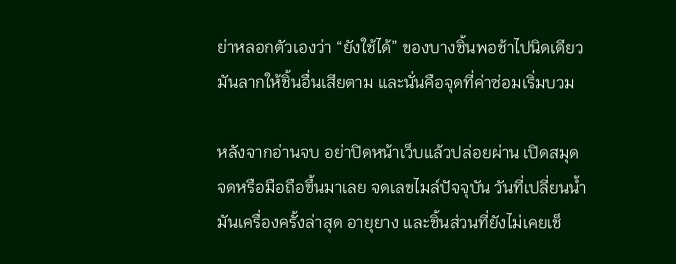ย่าหลอกตัวเองว่า “ยังใช้ได้” ของบางชิ้นพอช้าไปนิดเดียว มันลากให้ชิ้นอื่นเสียตาม และนั่นคือจุดที่ค่าซ่อมเริ่มบวม

หลังจากอ่านจบ อย่าปิดหน้าเว็บแล้วปล่อยผ่าน เปิดสมุดจดหรือมือถือขึ้นมาเลย จดเลขไมล์ปัจจุบัน วันที่เปลี่ยนน้ำมันเครื่องครั้งล่าสุด อายุยาง และชิ้นส่วนที่ยังไม่เคยเช็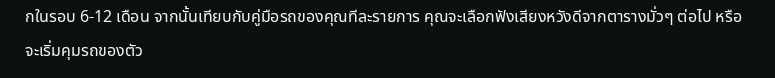กในรอบ 6-12 เดือน จากนั้นเทียบกับคู่มือรถของคุณทีละรายการ คุณจะเลือกฟังเสียงหวังดีจากตารางมั่วๆ ต่อไป หรือจะเริ่มคุมรถของตัว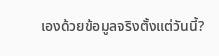เองด้วยข้อมูลจริงตั้งแต่วันนี้?